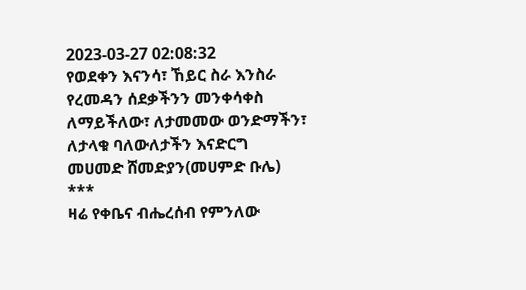2023-03-27 02:08:32
የወደቀን እናንሳ፣ ኸይር ስራ እንስራ
የረመዳን ሰደቃችንን መንቀሳቀስ ለማይችለው፣ ለታመመው ወንድማችን፣ ለታላቁ ባለውለታችን እናድርግ
መሀመድ ሸመድያን(መሀምድ ቡሌ)
***
ዛሬ የቀቤና ብሔረሰብ የምንለው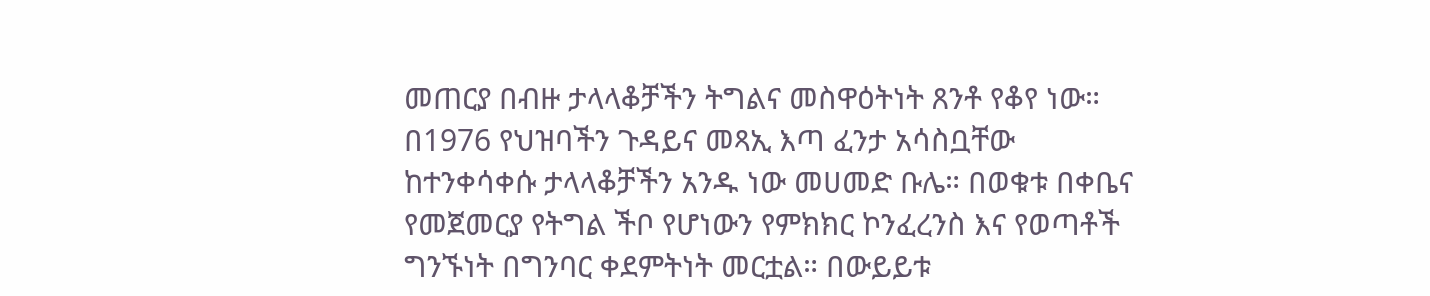መጠርያ በብዙ ታላላቆቻችን ትግልና መስዋዕትነት ጸንቶ የቆየ ነው።
በ1976 የህዝባችን ጉዳይና መጻኢ እጣ ፈንታ አሳስቧቸው ከተንቀሳቀሱ ታላላቆቻችን አንዱ ነው መሀመድ ቡሌ። በወቁቱ በቀቤና የመጀመርያ የትግል ችቦ የሆነውን የምክክር ኮንፈረንስ እና የወጣቶች ግንኙነት በግንባር ቀደምትነት መርቷል። በውይይቱ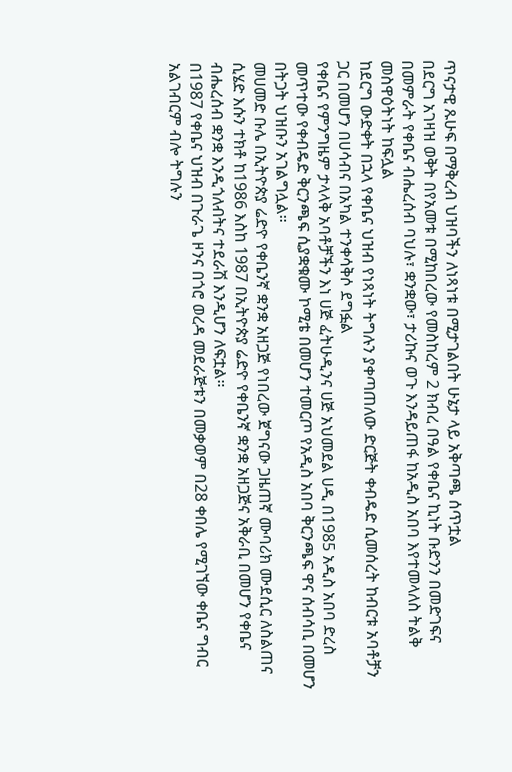ጥናታዊ ጹሁፍ በማቅረብ ህዝባችን ለነጻነቱ በሚታገልበት ሁኔታ ላይ አቅጣጫ ሰጥቷል
በደርግ አገዛዝ ወቅት በየአመቱ በሚከበረው የመስከረም 2 ክብረ በዓል የቀቤና ኪነት ቡድንን በመድገፍና በመምራት የቀቤና ብሔረሰብ ባህሉ፣ ቋንቋው፣ ታሪኩና ወጉ እንዳይጠፋ ከአዲስ አበባ እየተመላለስ ትልቅ መስዋዕትነት ከፍሏል
ከደርግ ውድቀት በኋላ የቀቤና ህዝብ የነጻነት ትግሉን ያቀጣጠለው ድርጅት ቀብዴድ ሲመሰረት ከብርቱ አባቶቻን ጋር በመሆን በሀሳብና በአካል ተንቀሳቅሶ ደግፏል
የቀቤና የምንግዜም ታላላቅ አባቶቻችን እነ ሀጅ ፈትሁዲንና ሀጅ አህመደል ሀዲ በ1985 አዲስ አበባ ድረስ መጥተው የቀብዴድ ቅርንጫፍ ሲያቋቁሙ ኮሚቴ በመሆን ተመርጦ የአዲስ አበባ ቅርንጫፍ ዋና ሰብሳቢ በመሆን በትጋት ህዝቡን አገልግሏል።
መሀመድ ቡሌ በኢትዮጵያ ሬድዮ የቀቤንኛ ቋንቋ አዘጋጅ የነበረው ጀግናው ጋዜጠኛ ሙባሪክ ሙደሲር ለስልጠና ሲሄድ እሱን ተክቶ ከ1986 እስከ 1987 በኢትዮጵያ ሬድዮ የቀቤንኛ ቋንቋ አዘጋጅና አቅራቢ በመሆን የቀቤና ብሔረሰብ ቋንቋ እንዲጎለብትና ተደራሽ እንዲሆን ለፍቷል።
በ1987 የቀቤና ህዝብ በጉራጌ ዞንና በጎሮ ወረዳ መደራጅቱን በመቃወም በ28 ቀበሌ የሚገኘው ቀቤና ግብር አልገብርም ብሎ ትግሉን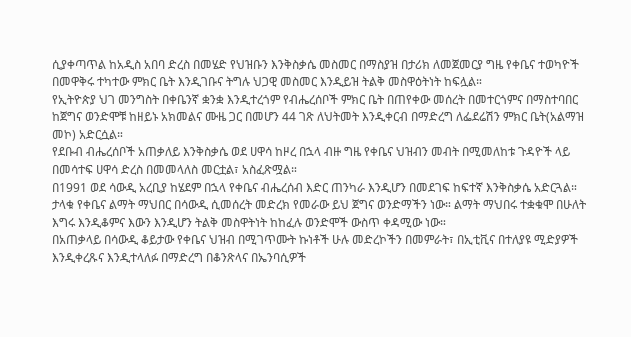ሲያቀጣጥል ከአዲስ አበባ ድረስ በመሄድ የህዝቡን እንቅስቃሴ መስመር በማስያዝ በታሪክ ለመጀመርያ ግዜ የቀቤና ተወካዮች በመዋቅሩ ተካተው ምክር ቤት እንዲገቡና ትግሉ ህጋዊ መስመር እንዲይዝ ትልቅ መስዋዕትነት ከፍሏል።
የኢትዮጵያ ህገ መንግስት በቀቤንኛ ቋንቋ እንዲተረጎም የብሔረሰቦች ምክር ቤት በጠየቀው መሰረት በመተርጎምና በማስተባበር ከጀግና ወንድሞቹ ከዘይኑ አክመልና ሙዜ ጋር በመሆን 44 ገጽ ለህትመት እንዲቀርብ በማድረግ ለፌደሬሽን ምክር ቤት(አልማዝ መኮ) አድርሷል።
የደቡብ ብሔረሰቦች አጠቃለይ እንቅስቃሴ ወደ ሀዋሳ ከዞረ በኋላ ብዙ ግዜ የቀቤና ህዝብን መብት በሚመለከቱ ጉዳዮች ላይ በመሳተፍ ሀዋሳ ድረስ በመመላለስ መርቷል፣ አስፈጽሟል።
በ1991 ወደ ሳውዲ አረቢያ ከሄደም በኋላ የቀቤና ብሔረሰብ እድር ጠንካራ እንዲሆን በመደገፍ ከፍተኛ እንቅስቃሴ አድርጓል።
ታላቁ የቀቤና ልማት ማህበር በሳውዲ ሲመሰረት መድረክ የመራው ይህ ጀግና ወንድማችን ነው። ልማት ማህበሩ ተቋቁሞ በሁለት እግሩ እንዲቆምና እውን እንዲሆን ትልቅ መስዋትነት ከከፈሉ ወንድሞች ውስጥ ቀዳሚው ነው።
በአጠቃላይ በሳውዲ ቆይታው የቀቤና ህዝብ በሚገጥሙት ኩነቶች ሁሉ መድረኮችን በመምራት፣ በኢቲቪና በተለያዩ ሚድያዎች እንዲቀረጹና እንዲተላለፉ በማድረግ በቆንጽላና በኤንባሲዎች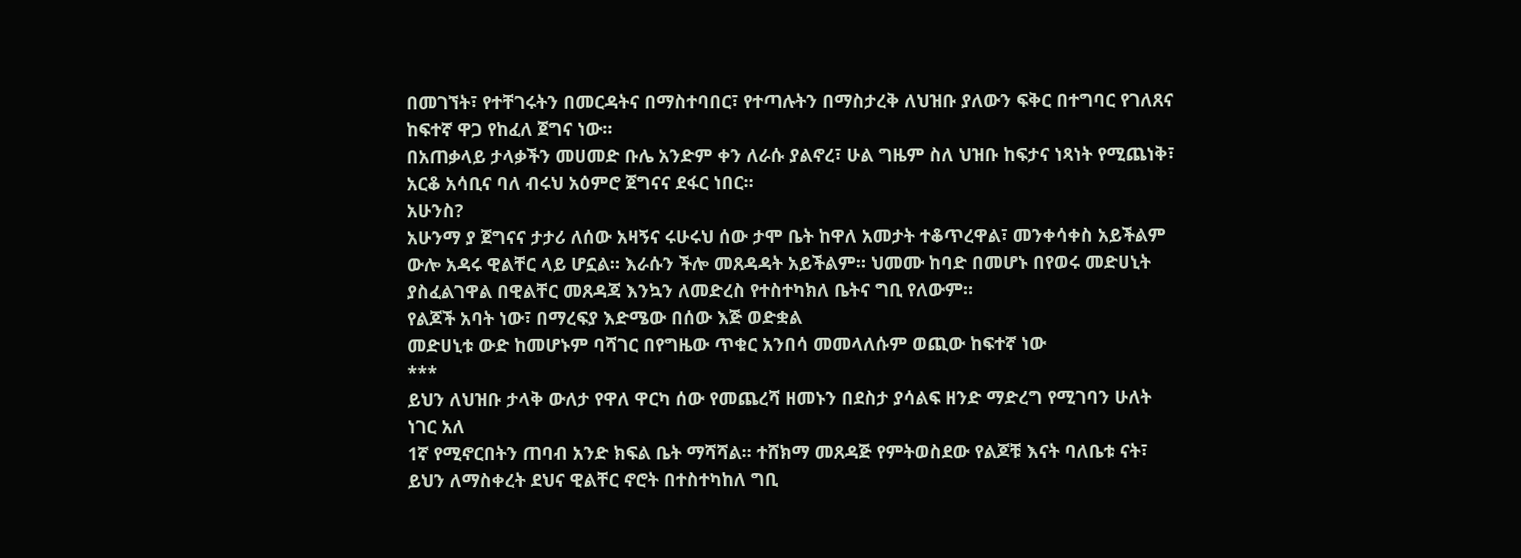በመገኘት፣ የተቸገሩትን በመርዳትና በማስተባበር፣ የተጣሉትን በማስታረቅ ለህዝቡ ያለውን ፍቅር በተግባር የገለጸና ከፍተኛ ዋጋ የከፈለ ጀግና ነው።
በአጠቃላይ ታላቃችን መሀመድ ቡሌ አንድም ቀን ለራሱ ያልኖረ፣ ሁል ግዜም ስለ ህዝቡ ከፍታና ነጻነት የሚጨነቅ፣ አርቆ አሳቢና ባለ ብሩህ አዕምሮ ጀግናና ደፋር ነበር።
አሁንስ?
አሁንማ ያ ጀግናና ታታሪ ለሰው አዛኝና ሩሁሩህ ሰው ታሞ ቤት ከዋለ አመታት ተቆጥረዋል፣ መንቀሳቀስ አይችልም ውሎ አዳሩ ዊልቸር ላይ ሆኗል። እራሱን ችሎ መጸዳዳት አይችልም። ህመሙ ከባድ በመሆኑ በየወሩ መድሀኒት ያስፈልገዋል በዊልቸር መጸዳጃ እንኳን ለመድረስ የተስተካክለ ቤትና ግቢ የለውም።
የልጆች አባት ነው፣ በማረፍያ እድሜው በሰው እጅ ወድቋል
መድሀኒቱ ውድ ከመሆኑም ባሻገር በየግዜው ጥቁር አንበሳ መመላለሱም ወጪው ከፍተኛ ነው
***
ይህን ለህዝቡ ታላቅ ውለታ የዋለ ዋርካ ሰው የመጨረሻ ዘመኑን በደስታ ያሳልፍ ዘንድ ማድረግ የሚገባን ሁለት ነገር አለ
1ኛ የሚኖርበትን ጠባብ አንድ ክፍል ቤት ማሻሻል። ተሸክማ መጸዳጅ የምትወስደው የልጆቹ እናት ባለቤቱ ናት፣ ይህን ለማስቀረት ደህና ዊልቸር ኖሮት በተስተካከለ ግቢ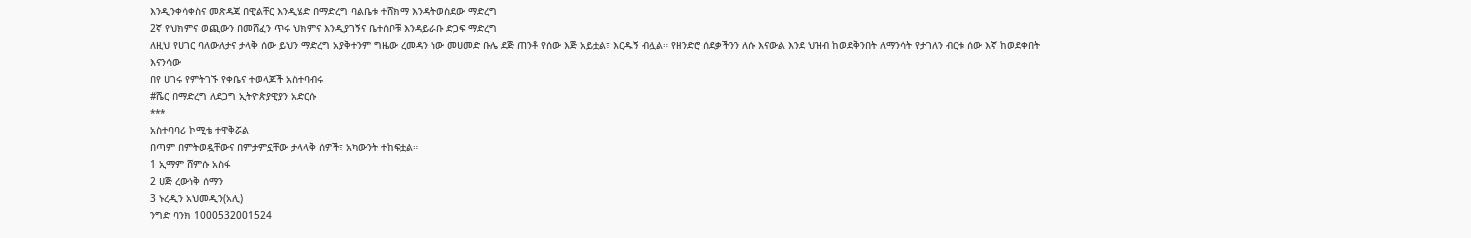እንዲንቀሳቀስና መጽዳጃ በዊልቸር እንዲሄድ በማድረግ ባልቤቱ ተሸክማ እንዳትወስደው ማድረግ
2ኛ የህክምና ወጪውን በመሸፈን ጥሩ ህክምና እንዲያገኝና ቤተሰቦቹ እንዳይራቡ ድጋፍ ማድረግ
ለዚህ የሀገር ባለውለታና ታላቅ ሰው ይህን ማድረግ አያቅተንም ግዜው ረመዳን ነው መሀመድ ቡሌ ደጅ ጠንቶ የሰው እጅ አይቷል፣ እርዱኝ ብሏል። የዘንድሮ ሰደቃችንን ለሱ እናውል እንደ ህዝብ ከወደቅንበት ለማንሳት የታገለን ብርቱ ሰው እኛ ከወደቀበት እናንሳው
በየ ሀገሩ የምትገኙ የቀቤና ተወላጆች አስተባብሩ
#ሼር በማድረግ ለደጋግ ኢትዮጵያዊያን አድርሱ
***
አስተባባሪ ኮሚቴ ተዋቅሯል
በጣም በምትወዷቸውና በምታምኗቸው ታላላቅ ሰዎች፣ አካውንት ተከፍቷል።
1 ኢማም ሸምሱ አስፋ
2 ሀጅ ረውነቅ ሰማን
3 ኑረዲን አህመዲን(አሊ)
ንግድ ባንክ 1000532001524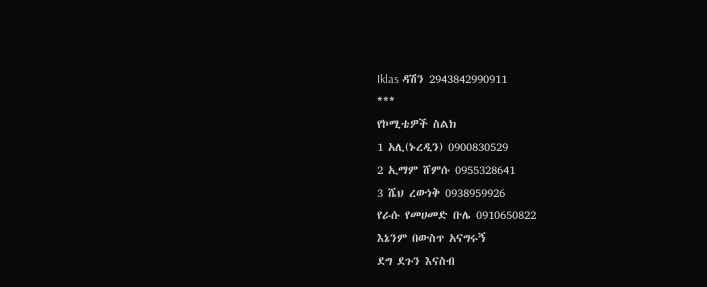Iklas ዳሽን 2943842990911
***
የኮሚቴዎች ስልክ
1 አሊ(ኑረዲን) 0900830529
2 ኢማም ሸምሱ 0955328641
3 ሼህ ረውነቅ 0938959926
የራሱ የመሀመድ ቡሌ 0910650822
እኔንም በውስጥ አናግሩኝ
ደግ ደጉን እናስብ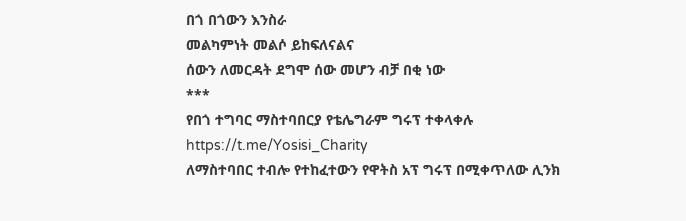በጎ በጎውን እንስራ
መልካምነት መልሶ ይከፍለናልና
ሰውን ለመርዳት ደግሞ ሰው መሆን ብቻ በቂ ነው
***
የበጎ ተግባር ማስተባበርያ የቴሌግራም ግሩፕ ተቀላቀሉ
https://t.me/Yosisi_Charity
ለማስተባበር ተብሎ የተከፈተውን የዋትስ አፕ ግሩፕ በሚቀጥለው ሊንክ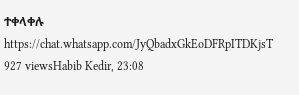ተቀላቀሉ https://chat.whatsapp.com/JyQbadxGkEoDFRpITDKjsT
927 viewsHabib Kedir, 23:08